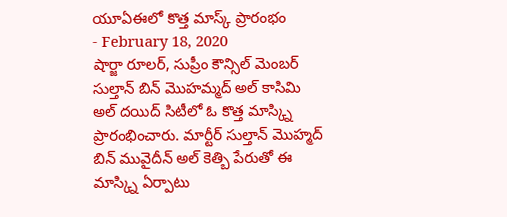యూఏఈలో కొత్త మాస్క్ ప్రారంభం
- February 18, 2020
షార్జా రూలర్, సుప్రీం కౌన్సిల్ మెంబర్ సుల్తాన్ బిన్ మొహమ్మద్ అల్ కాసిమి అల్ దయిద్ సిటీలో ఓ కొత్త మాస్క్ని ప్రారంభించారు. మార్టీర్ సుల్తాన్ మొహ్మద్ బిన్ మువైదీన్ అల్ కెత్బి పేరుతో ఈ మాస్క్ని ఏర్పాటు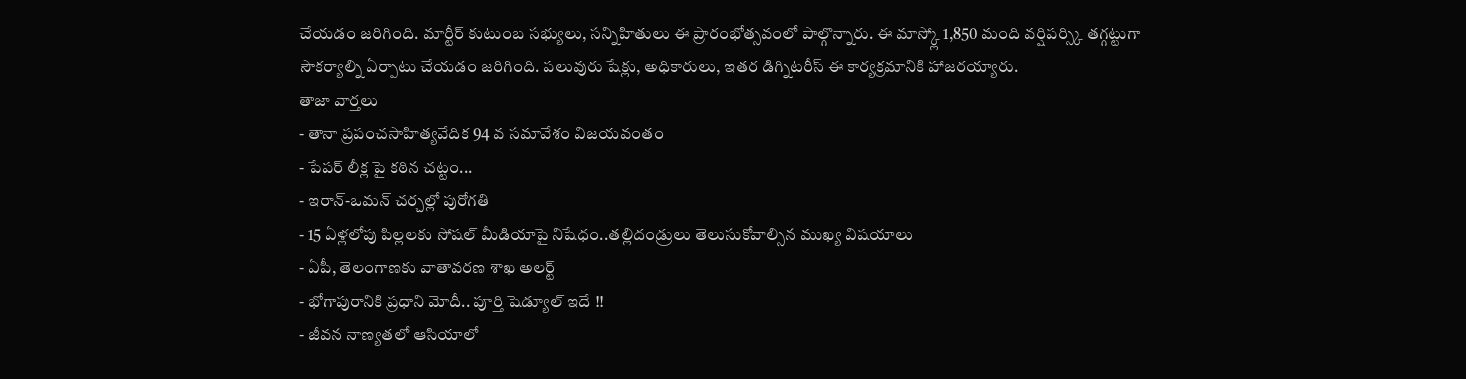చేయడం జరిగింది. మార్టీర్ కుటుంబ సభ్యులు, సన్నిహితులు ఈ ప్రారంభోత్సవంలో పాల్గొన్నారు. ఈ మాస్క్లో 1,850 మంది వర్షిపర్స్కి తగ్గట్టుగా సౌకర్యాల్ని ఏర్పాటు చేయడం జరిగింది. పలువురు షేక్లు, అధికారులు, ఇతర డిగ్నిటరీస్ ఈ కార్యక్రమానికి హాజరయ్యారు.
తాజా వార్తలు
- తానా ప్రపంచసాహిత్యవేదిక 94 వ సమావేశం విజయవంతం
- పేపర్ లీక్ల పై కఠిన చట్టం...
- ఇరాన్-ఒమన్ చర్చల్లో పురోగతి
- 15 ఏళ్లలోపు పిల్లలకు సోషల్ మీడియాపై నిషేధం..తల్లిదండ్రులు తెలుసుకోవాల్సిన ముఖ్య విషయాలు
- ఏపీ, తెలంగాణకు వాతావరణ శాఖ అలర్ట్
- భోగాపురానికి ప్రధాని మోదీ.. పూర్తి షెడ్యూల్ ఇదే !!
- జీవన నాణ్యతలో ఆసియాలో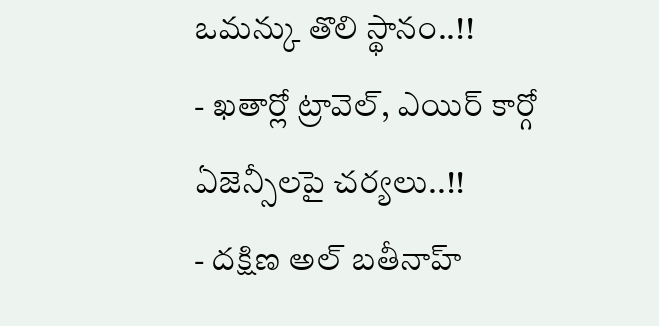ఒమన్కు తొలి స్థానం..!!
- ఖతార్లో ట్రావెల్, ఎయిర్ కార్గో ఏజెన్సీలపై చర్యలు..!!
- దక్షిణ అల్ బతీనాహ్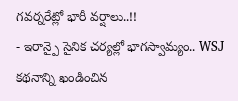గవర్నరేట్లో భారీ వర్షాలు..!!
- ఇరాన్పై సైనిక చర్యల్లో భాగస్వామ్యం.. WSJ కథనాన్ని ఖండించిన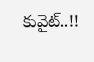కువైట్..!!